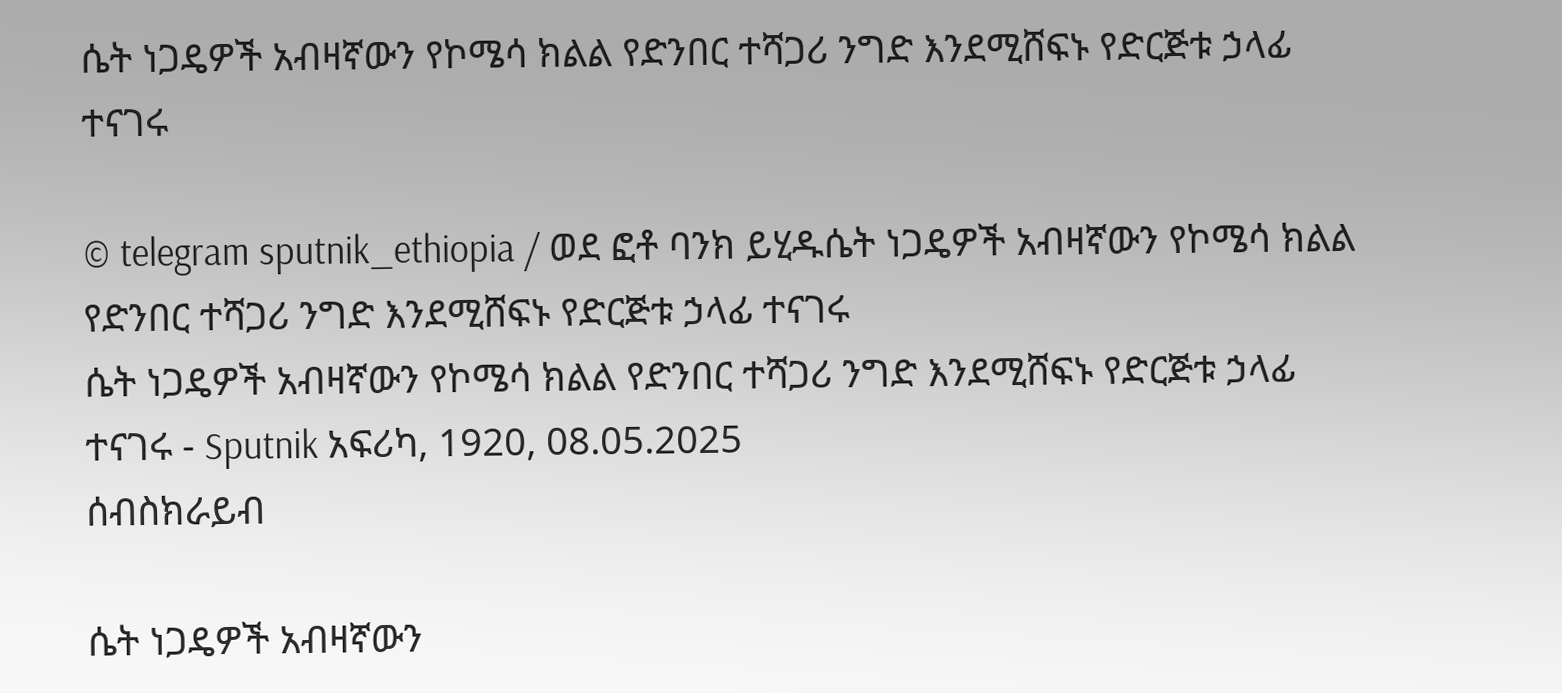ሴት ነጋዴዎች አብዛኛውን የኮሜሳ ክልል የድንበር ተሻጋሪ ንግድ እንደሚሸፍኑ የድርጅቱ ኃላፊ ተናገሩ

© telegram sputnik_ethiopia / ወደ ፎቶ ባንክ ይሂዱሴት ነጋዴዎች አብዛኛውን የኮሜሳ ክልል የድንበር ተሻጋሪ ንግድ እንደሚሸፍኑ የድርጅቱ ኃላፊ ተናገሩ
ሴት ነጋዴዎች አብዛኛውን የኮሜሳ ክልል የድንበር ተሻጋሪ ንግድ እንደሚሸፍኑ የድርጅቱ ኃላፊ ተናገሩ - Sputnik አፍሪካ, 1920, 08.05.2025
ሰብስክራይብ

ሴት ነጋዴዎች አብዛኛውን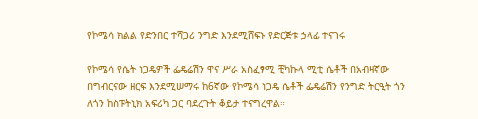የኮሜሳ ክልል የድንበር ተሻጋሪ ንግድ እንደሚሸፍኑ የድርጅቱ ኃላፊ ተናገሩ

የኮሜሳ የሴት ነጋዴዎች ፌዴሬሽን ዋና ሥራ አስፈፃሚ ቺካኩላ ሚቲ ሴቶች በአብዛኛው በግብርናው ዘርፍ እንደሚሠማሩ ከ6ኛው የኮሜሳ ነጋዴ ሴቶች ፌዴሬሽን የንግድ ትርዒት ጎን ለጎን ከስፑትኒክ አፍሪካ ጋር ባደረጉት ቆይታ ተናግረዋል።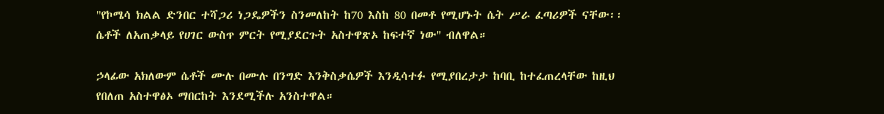"የኮሜሳ ክልል ድንበር ተሻጋሪ ነጋዴዎችን ስንመለከት ከ70 እስከ 80 በመቶ የሚሆኑት ሴት ሥራ ፈጣሪዎች ናቸው፡፡ ሴቶች ለአጠቃላይ የሀገር ውስጥ ምርት የሚያደርጉት አስተዋጽኦ ከፍተኛ ነው" ብለዋል።

ኃላፊው አክለውም ሴቶች ሙሉ በሙሉ በንግድ እንቅስቃሴዎች እንዲሳተፉ የሚያበረታታ ከባቢ ከተፈጠረላቸው ከዚህ የበለጠ አስተዋፅኦ ማበርከት እንደሚችሉ አንስተዋል።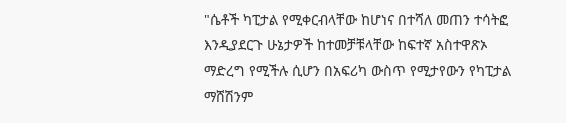"ሴቶች ካፒታል የሚቀርብላቸው ከሆነና በተሻለ መጠን ተሳትፎ እንዲያደርጉ ሁኔታዎች ከተመቻቹላቸው ከፍተኛ አስተዋጽኦ ማድረግ የሚችሉ ሲሆን በአፍሪካ ውስጥ የሚታየውን የካፒታል ማሸሽንም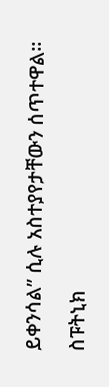ይቀንሳል” ሲሉ አስተያየታቸውን ሰጥተዋል፡፡

ስፑትኒክ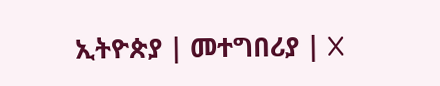ኢትዮጵያ | መተግበሪያ | X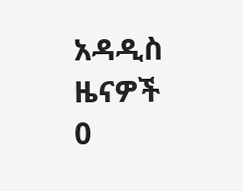አዳዲስ ዜናዎች
0